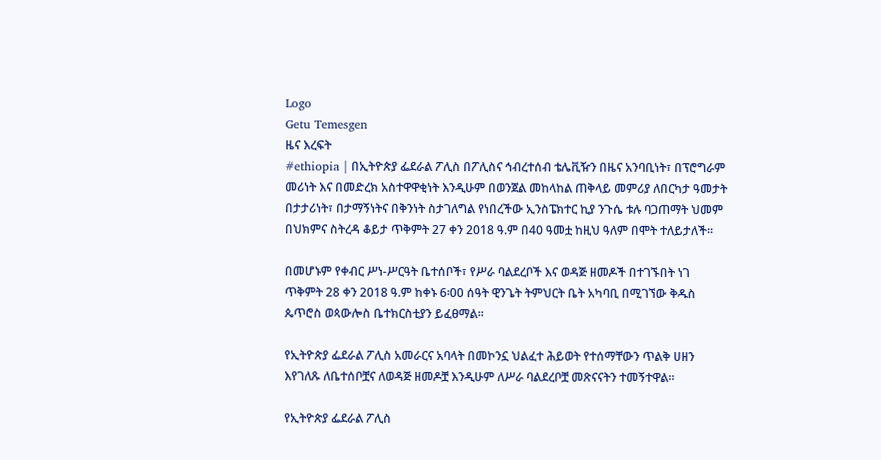Logo
Getu Temesgen
ዜና እረፍት
#ethiopia | በኢትዮጵያ ፌደራል ፖሊስ በፖሊስና ኅብረተሰብ ቴሌቪዥን በዜና አንባቢነት፣ በፕሮግራም መሪነት እና በመድረክ አስተዋዋቂነት እንዲሁም በወንጀል መከላከል ጠቅላይ መምሪያ ለበርካታ ዓመታት በታታሪነት፣ በታማኝነትና በቅንነት ስታገለግል የነበረችው ኢንስፔክተር ኪያ ንጉሴ ቱሉ ባጋጠማት ህመም በህክምና ስትረዳ ቆይታ ጥቅምት 27 ቀን 2018 ዓ.ም በ40 ዓመቷ ከዚህ ዓለም በሞት ተለይታለች፡፡

በመሆኑም የቀብር ሥነ-ሥርዓት ቤተሰቦች፣ የሥራ ባልደረቦች እና ወዳጅ ዘመዶች በተገኙበት ነገ ጥቅምት 28 ቀን 2018 ዓ.ም ከቀኑ 6፡00 ሰዓት ዊንጌት ትምህርት ቤት አካባቢ በሚገኘው ቅዱስ ጴጥሮስ ወጳውሎስ ቤተክርስቲያን ይፈፀማል፡፡

የኢትዮጵያ ፌደራል ፖሊስ አመራርና አባላት በመኮንኗ ህልፈተ ሕይወት የተሰማቸውን ጥልቅ ሀዘን እየገለጹ ለቤተሰቦቿና ለወዳጅ ዘመዶቿ እንዲሁም ለሥራ ባልደረቦቿ መጽናናትን ተመኝተዋል።

የኢትዮጵያ ፌደራል ፖሊስ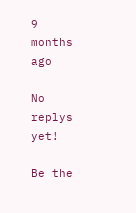9 months ago

No replys yet!

Be the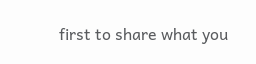first to share what you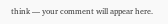think — your comment will appear here.